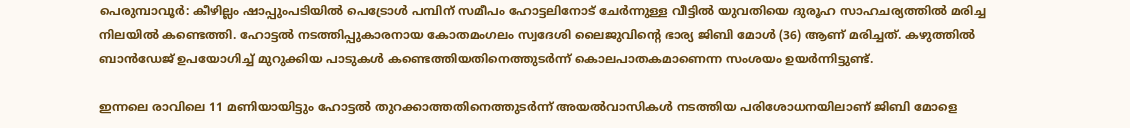പെരുമ്പാവൂർ: കീഴില്ലം ഷാപ്പുംപടിയിൽ പെട്രോൾ പമ്പിന് സമീപം ഹോട്ടലിനോട് ചേർന്നുള്ള വീട്ടിൽ യുവതിയെ ദുരൂഹ സാഹചര്യത്തിൽ മരിച്ച നിലയിൽ കണ്ടെത്തി. ഹോട്ടൽ നടത്തിപ്പുകാരനായ കോതമംഗലം സ്വദേശി ലൈജുവിന്റെ ഭാര്യ ജിബി മോൾ (36) ആണ് മരിച്ചത്. കഴുത്തിൽ ബാൻഡേജ് ഉപയോഗിച്ച് മുറുക്കിയ പാടുകൾ കണ്ടെത്തിയതിനെത്തുടർന്ന് കൊലപാതകമാണെന്ന സംശയം ഉയർന്നിട്ടുണ്ട്.

ഇന്നലെ രാവിലെ 11 മണിയായിട്ടും ഹോട്ടൽ തുറക്കാത്തതിനെത്തുടർന്ന് അയൽവാസികൾ നടത്തിയ പരിശോധനയിലാണ് ജിബി മോളെ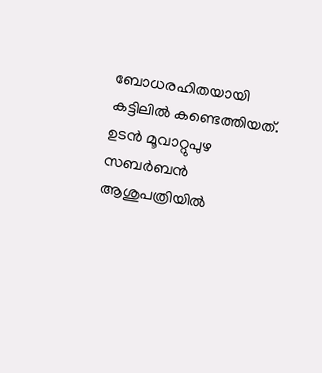ബോധരഹിതയായി കട്ടിലിൽ കണ്ടെത്തിയത്. ഉടൻ മൂവാറ്റുപുഴ സബർബൻ ആശുപത്രിയിൽ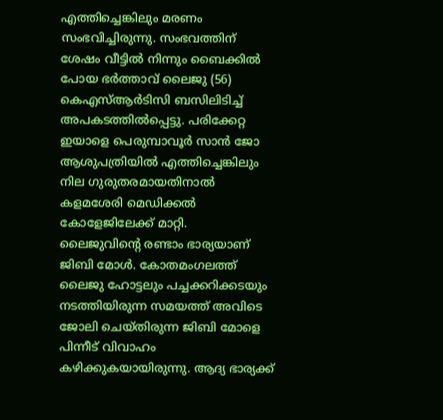എത്തിച്ചെങ്കിലും മരണം സംഭവിച്ചിരുന്നു. സംഭവത്തിന് ശേഷം വീട്ടിൽ നിന്നും ബൈക്കിൽ പോയ ഭർത്താവ് ലൈജു (56) കെഎസ്ആർടിസി ബസിലിടിച്ച് അപകടത്തിൽപ്പെട്ടു. പരിക്കേറ്റ ഇയാളെ പെരുമ്പാവൂർ സാൻ ജോ ആശുപത്രിയിൽ എത്തിച്ചെങ്കിലും നില ഗുരുതരമായതിനാൽ കളമശേരി മെഡിക്കൽ കോളേജിലേക്ക് മാറ്റി.
ലൈജുവിന്റെ രണ്ടാം ഭാര്യയാണ് ജിബി മോൾ. കോതമംഗലത്ത് ലൈജു ഹോട്ടലും പച്ചക്കറിക്കടയും നടത്തിയിരുന്ന സമയത്ത് അവിടെ ജോലി ചെയ്തിരുന്ന ജിബി മോളെ പിന്നീട് വിവാഹം കഴിക്കുകയായിരുന്നു. ആദ്യ ഭാര്യക്ക്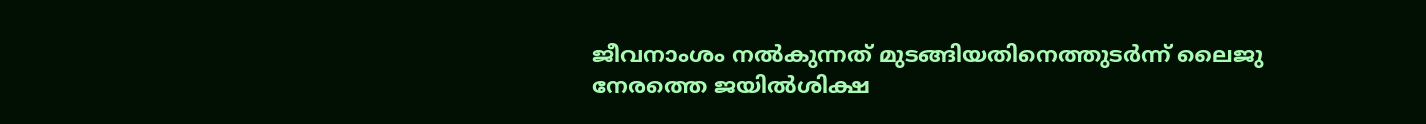ജീവനാംശം നൽകുന്നത് മുടങ്ങിയതിനെത്തുടർന്ന് ലൈജു നേരത്തെ ജയിൽശിക്ഷ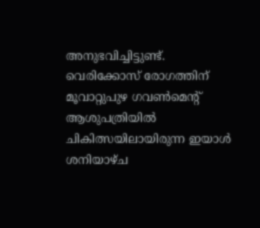അനുഭവിച്ചിട്ടുണ്ട്. വെരിക്കോസ് രോഗത്തിന് മൂവാറ്റുപുഴ ഗവൺമെന്റ് ആശുപത്രിയിൽ ചികിത്സയിലായിരുന്ന ഇയാൾ ശനിയാഴ്ച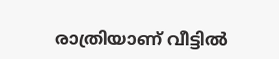രാത്രിയാണ് വീട്ടിൽ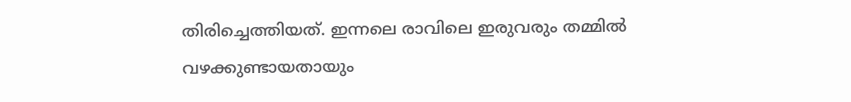തിരിച്ചെത്തിയത്. ഇന്നലെ രാവിലെ ഇരുവരും തമ്മിൽ വഴക്കുണ്ടായതായും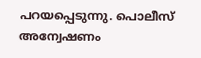പറയപ്പെടുന്നു. പൊലീസ് അന്വേഷണം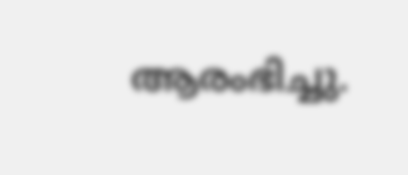ആരംഭിച്ചു.